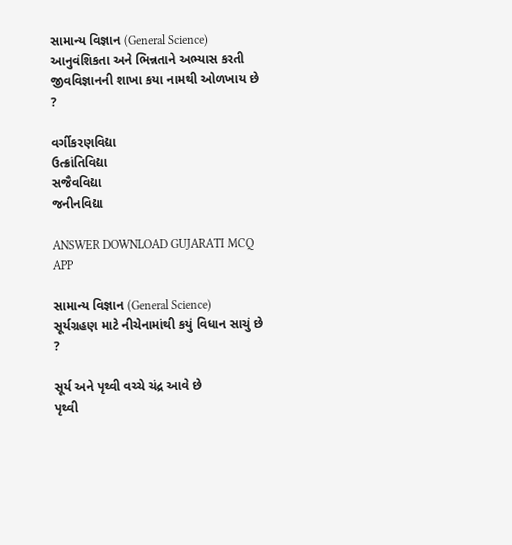સામાન્ય વિજ્ઞાન (General Science)
આનુવંશિકતા અને ભિન્નતાને અભ્યાસ કરતી જીવવિજ્ઞાનની શાખા કયા નામથી ઓળખાય છે ?

વર્ગીકરણવિદ્યા
ઉત્ક્રાંતિવિદ્યા
સજૈવવિદ્યા
જનીનવિદ્યા

ANSWER DOWNLOAD GUJARATI MCQ APP

સામાન્ય વિજ્ઞાન (General Science)
સૂર્યગ્રહણ માટે નીચેનામાંથી કયું વિધાન સાચું છે ?

સૂર્ય અને પૃથ્વી વચ્ચે ચંદ્ર આવે છે
પૃથ્વી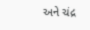અને ચંદ્ર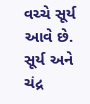વચ્ચે સૂર્ય આવે છે.
સૂર્ય અને ચંદ્ર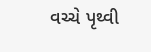વચ્ચે પૃથ્વી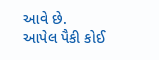આવે છે.
આપેલ પૈકી કોઈ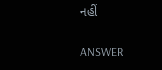નહીં

ANSWER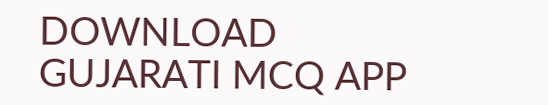DOWNLOAD GUJARATI MCQ APP